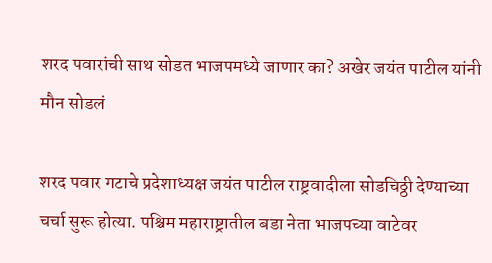शरद पवारांची साथ सोडत भाजपमध्ये जाणार का? अखेर जयंत पाटील यांनी मौन सोडलं

शरद पवार गटाचे प्रदेशाध्यक्ष जयंत पाटील राष्ट्रवादीला सोडचिठ्ठी देण्याच्या चर्चा सुरू होत्या. पश्चिम महाराष्ट्रातील बडा नेता भाजपच्या वाटेवर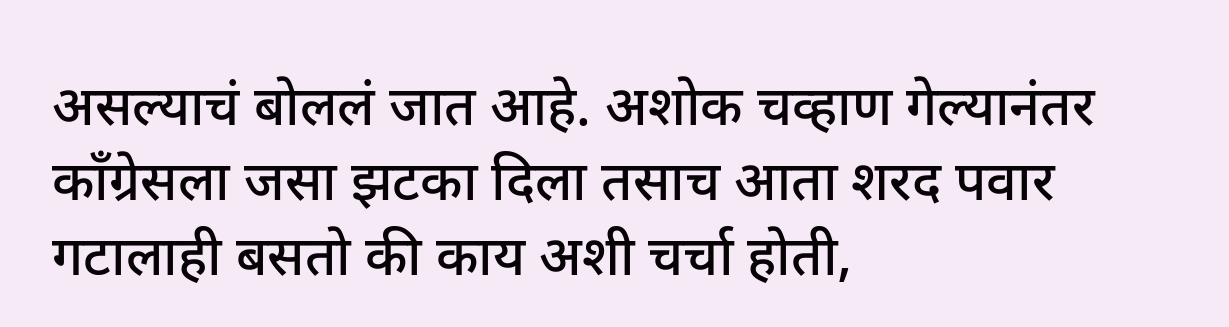असल्याचं बोललं जात आहे. अशोक चव्हाण गेल्यानंतर काँग्रेसला जसा झटका दिला तसाच आता शरद पवार गटालाही बसतो की काय अशी चर्चा होती,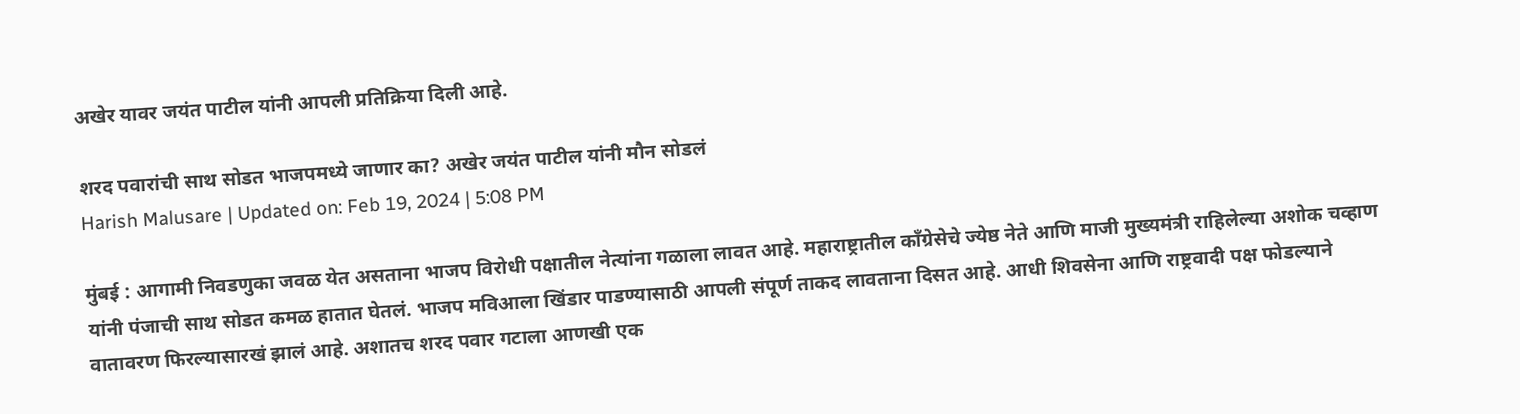अखेर यावर जयंत पाटील यांनी आपली प्रतिक्रिया दिली आहे.

शरद पवारांची साथ सोडत भाजपमध्ये जाणार का? अखेर जयंत पाटील यांनी मौन सोडलं
Harish Malusare | Updated on: Feb 19, 2024 | 5:08 PM

मुंबई : आगामी निवडणुका जवळ येत असताना भाजप विरोधी पक्षातील नेत्यांना गळाला लावत आहे. महाराष्ट्रातील काँग्रेसेचे ज्येष्ठ नेते आणि माजी मुख्यमंत्री राहिलेल्या अशोक चव्हाण यांनी पंजाची साथ सोडत कमळ हातात घेतलं. भाजप मविआला खिंडार पाडण्यासाठी आपली संपूर्ण ताकद लावताना दिसत आहे. आधी शिवसेना आणि राष्ट्रवादी पक्ष फोडल्याने वातावरण फिरल्यासारखं झालं आहे. अशातच शरद पवार गटाला आणखी एक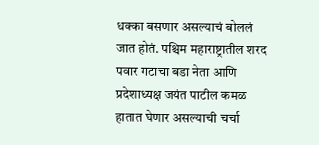धक्का बसणार असल्याचं बोललं जात होतं. पश्चिम महाराष्ट्रातील शरद पवार गटाचा बडा नेता आणि प्रदेशाध्यक्ष जयंत पाटील कमळ हातात घेणार असल्याची चर्चा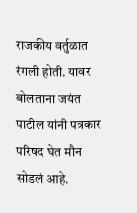राजकीय वर्तुळात रंगली होती. यावर बोलताना जयंत पाटील यांनी पत्रकार परिषद घेत मौन सोडलं आहे.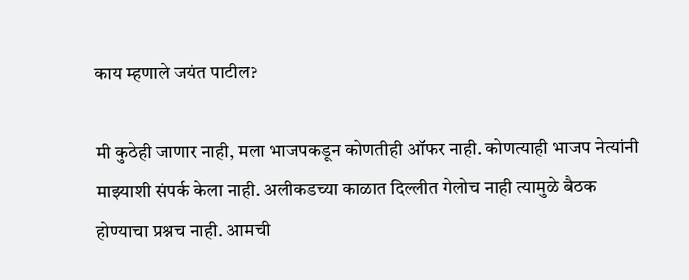काय म्हणाले जयंत पाटील?

मी कुठेही जाणार नाही, मला भाजपकडून कोणतीही ऑफर नाही. कोणत्याही भाजप नेत्यांनी माझ्याशी संपर्क केला नाही. अलीकडच्या काळात दिल्लीत गेलोच नाही त्यामुळे बैठक होण्याचा प्रश्नच नाही. आमची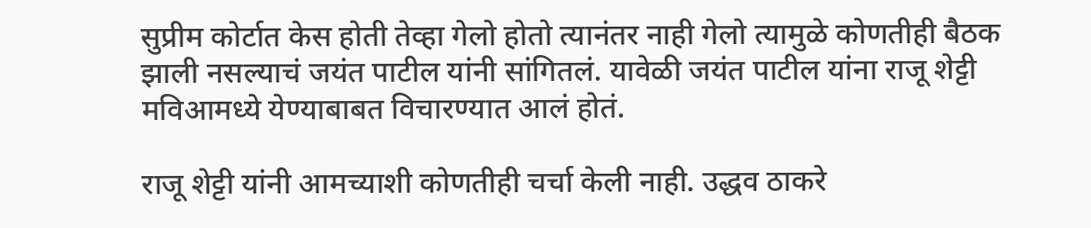सुप्रीम कोर्टात केस होती तेव्हा गेलो होतो त्यानंतर नाही गेलो त्यामुळे कोणतीही बैठक झाली नसल्याचं जयंत पाटील यांनी सांगितलं. यावेळी जयंत पाटील यांना राजू शेट्टी मविआमध्ये येण्याबाबत विचारण्यात आलं होतं.

राजू शेट्टी यांनी आमच्याशी कोणतीही चर्चा केली नाही. उद्धव ठाकरे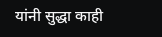यांनी सुद्धा काही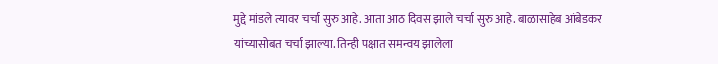मुद्दे मांडले त्यावर चर्चा सुरु आहे. आता आठ दिवस झाले चर्चा सुरु आहे. बाळासाहेब आंबेडकर यांच्यासोबत चर्चा झाल्या. तिन्ही पक्षात समन्वय झालेला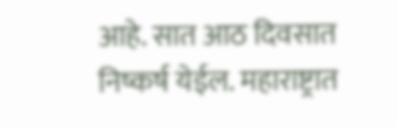आहे. सात आठ दिवसात निष्कर्ष येईल. महाराष्ट्रात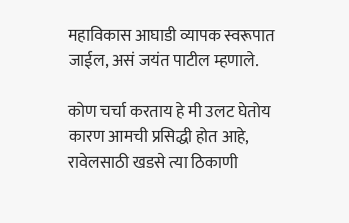महाविकास आघाडी व्यापक स्वरूपात जाईल, असं जयंत पाटील म्हणाले.

कोण चर्चा करताय हे मी उलट घेतोय कारण आमची प्रसिद्धी होत आहे, रावेलसाठी खडसे त्या ठिकाणी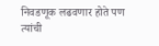निवडणूक लढवणार होते पण त्यांची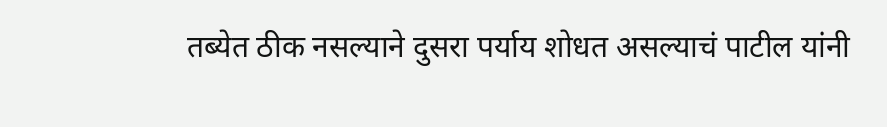तब्येत ठीक नसल्याने दुसरा पर्याय शोधत असल्याचं पाटील यांनी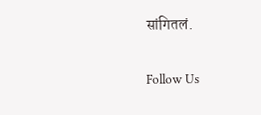सांगितलं.

Follow Us